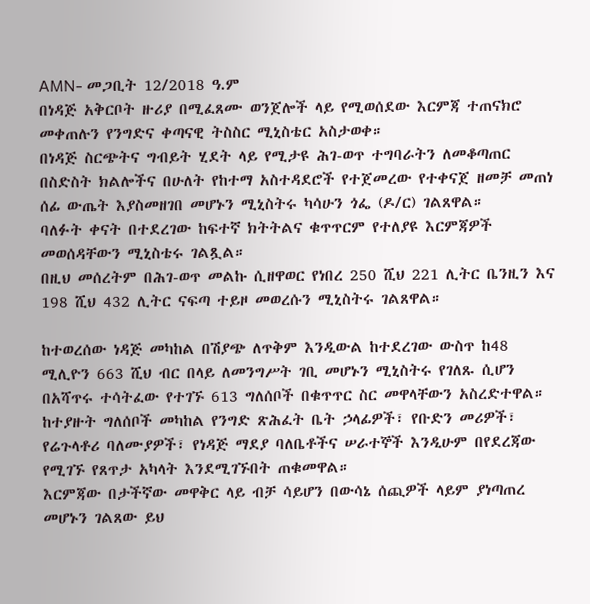AMN- መጋቢት 12/2018 ዓ.ም
በነዳጅ አቅርቦት ዙሪያ በሚፈጸሙ ወንጀሎች ላይ የሚወሰደው እርምጃ ተጠናክሮ መቀጠሉን የንግድና ቀጣናዊ ትስስር ሚኒስቴር አስታወቀ።
በነዳጅ ስርጭትና ግብይት ሂደት ላይ የሚታዩ ሕገ-ወጥ ተግባራትን ለመቆጣጠር በስድስት ክልሎችና በሁለት የከተማ አስተዳደሮች የተጀመረው የተቀናጀ ዘመቻ መጠነ ሰፊ ውጤት እያስመዘገበ መሆኑን ሚኒስትሩ ካሳሁን ጎፌ (ዶ/ር) ገልጸዋል።
ባለፉት ቀናት በተደረገው ከፍተኛ ክትትልና ቁጥጥርም የተለያዩ እርምጃዎች መወሰዳቸውን ሚኒስቴሩ ገልጿል።
በዚህ መሰረትም በሕገ-ወጥ መልኩ ሲዘዋወር የነበረ 250 ሺህ 221 ሊትር ቤንዚን እና 198 ሺህ 432 ሊትር ናፍጣ ተይዞ መወረሱን ሚኒስትሩ ገልጸዋል።

ከተወረሰው ነዳጅ መካከል በሽያጭ ለጥቅም እንዲውል ከተደረገው ውስጥ ከ48 ሚሊዮን 663 ሺህ ብር በላይ ለመንግሥት ገቢ መሆኑን ሚኒስትሩ የገለጹ ሲሆን በአሻጥሩ ተሳትፈው የተገኙ 613 ግለሰቦች በቁጥጥር ስር መዋላቸውን አስረድተዋል።
ከተያዙት ግለሰቦች መካከል የንግድ ጽሕፈት ቤት ኃላፊዎች፣ የቡድን መሪዎች፣ የሬጉላቶሪ ባለሙያዎች፣ የነዳጅ ማደያ ባለቤቶችና ሠራተኞች እንዲሁም በየደረጃው የሚገኙ የጸጥታ አካላት እንደሚገኙበት ጠቁመዋል።
እርምጃው በታችኛው መዋቅር ላይ ብቻ ሳይሆን በውሳኔ ሰጪዎች ላይም ያነጣጠረ መሆኑን ገልጸው ይህ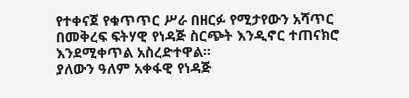የተቀናጀ የቁጥጥር ሥራ በዘርፉ የሚታየውን አሻጥር በመቅረፍ ፍትሃዊ የነዳጅ ስርጭት እንዲኖር ተጠናክሮ እንደሚቀጥል አስረድተዋል።
ያለውን ዓለም አቀፋዊ የነዳጅ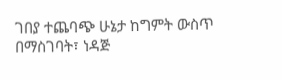ገበያ ተጨባጭ ሁኔታ ከግምት ውስጥ በማስገባት፣ ነዳጅ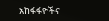አከፋፋዮችና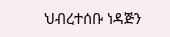ህብረተሰቡ ነዳጅን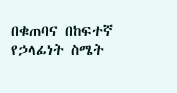በቁጠባና በከፍተኛ የኃላፊነት ስሜት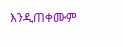እንዲጠቀሙም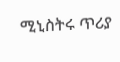ሚኒስትሩ ጥሪያ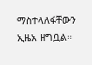ማስተላለፋቸውን ኢዜአ ዘግቧል።